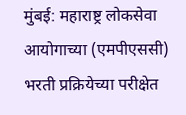मुंबई: महाराष्ट्र लोकसेवा आयोगाच्या (एमपीएससी) भरती प्रक्रियेच्या परीक्षेत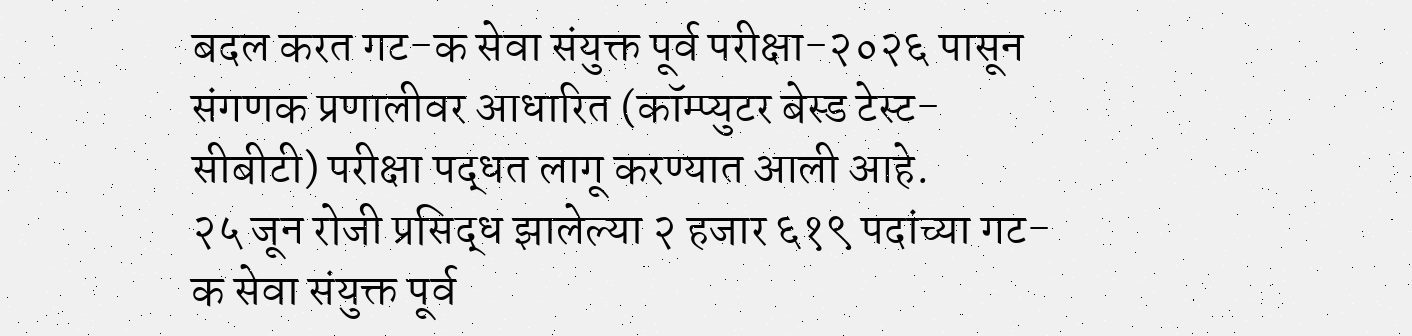बदल करत गट-क सेवा संयुक्त पूर्व परीक्षा-२०२६ पासून संगणक प्रणालीवर आधारित (कॉम्प्युटर बेस्ड टेस्ट-सीबीटी) परीक्षा पद्धत लागू करण्यात आली आहे.
२५ जून रोजी प्रसिद्ध झालेल्या २ हजार ६१९ पदांच्या गट-क सेवा संयुक्त पूर्व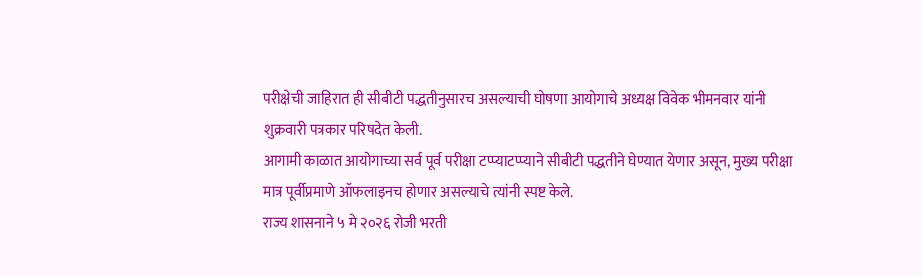परीक्षेची जाहिरात ही सीबीटी पद्धतीनुसारच असल्याची घोषणा आयोगाचे अध्यक्ष विवेक भीमनवार यांनी शुक्रवारी पत्रकार परिषदेत केली.
आगामी काळात आयोगाच्या सर्व पूर्व परीक्षा टप्प्याटप्प्याने सीबीटी पद्धतीने घेण्यात येणार असून, मुख्य परीक्षा मात्र पूर्वीप्रमाणे ऑफलाइनच होणार असल्याचे त्यांनी स्पष्ट केले.
राज्य शासनाने ५ मे २०२६ रोजी भरती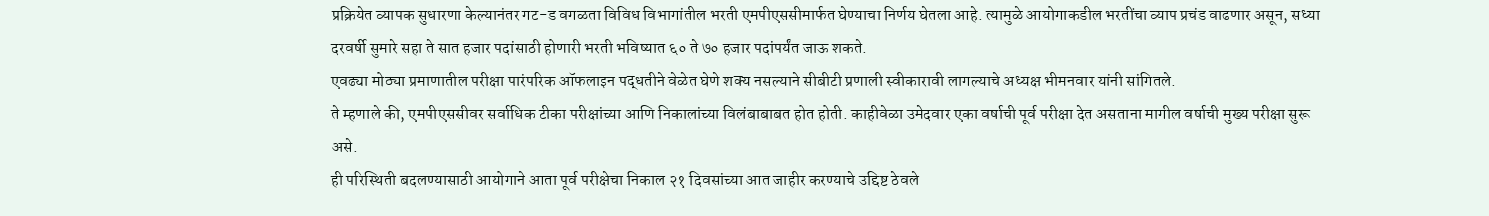प्रक्रियेत व्यापक सुधारणा केल्यानंतर गट-ड वगळता विविध विभागांतील भरती एमपीएससीमार्फत घेण्याचा निर्णय घेतला आहे. त्यामुळे आयोगाकडील भरतींचा व्याप प्रचंड वाढणार असून, सध्या दरवर्षी सुमारे सहा ते सात हजार पदांसाठी होणारी भरती भविष्यात ६० ते ७० हजार पदांपर्यंत जाऊ शकते.
एवढ्या मोठ्या प्रमाणातील परीक्षा पारंपरिक ऑफलाइन पद्धतीने वेळेत घेणे शक्य नसल्याने सीबीटी प्रणाली स्वीकारावी लागल्याचे अध्यक्ष भीमनवार यांनी सांगितले.
ते म्हणाले की, एमपीएससीवर सर्वाधिक टीका परीक्षांच्या आणि निकालांच्या विलंबाबाबत होत होती. काहीवेळा उमेदवार एका वर्षाची पूर्व परीक्षा देत असताना मागील वर्षाची मुख्य परीक्षा सुरू असे.
ही परिस्थिती बदलण्यासाठी आयोगाने आता पूर्व परीक्षेचा निकाल २१ दिवसांच्या आत जाहीर करण्याचे उद्दिष्ट ठेवले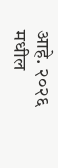आहे. २०२६ मधील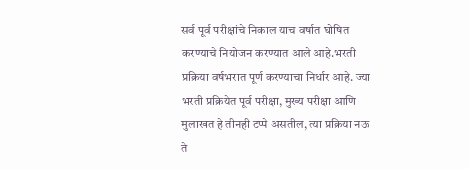सर्व पूर्व परीक्षांचे निकाल याच वर्षात घोषित करण्याचे नियोजन करण्यात आले आहे.भरती प्रक्रिया वर्षभरात पूर्ण करण्याचा निर्धार आहे. ज्या भरती प्रक्रियेत पूर्व परीक्षा, मुख्य परीक्षा आणि मुलाखत हे तीनही टप्पे असतील, त्या प्रक्रिया नऊ ते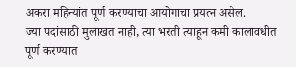अकरा महिन्यांत पूर्ण करण्याचा आयोगाचा प्रयत्न असेल.
ज्या पदांसाठी मुलाखत नाही, त्या भरती त्याहून कमी कालावधीत पूर्ण करण्यात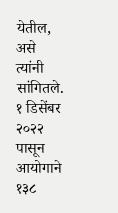येतील, असे त्यांनी सांगितले. १ डिसेंबर २०२२ पासून आयोगाने १३८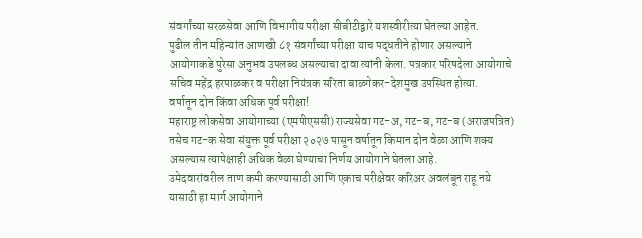संवर्गांच्या सरळसेवा आणि विभागीय परीक्षा सीबीटीद्वारे यशस्वीरीत्या घेतल्या आहेत.
पुढील तीन महिन्यांत आणखी ८१ संवर्गांच्या परीक्षा याच पद्धतीने होणार असल्याने आयोगाकडे पुरेसा अनुभव उपलब्ध असल्याचा दावा त्यांनी केला. पत्रकार परिषदेला आयोगाचे सचिव महेंद्र हरपाळकर व परीक्षा नियंत्रक सरिता बाळगेकर-देशमुख उपस्थित होत्या.
वर्षातून दोन किंवा अधिक पूर्व परीक्षा!
महाराष्ट्र लोकसेवा आयोगाच्या (एमपीएससी) राज्यसेवा गट-अ, गट-ब, गट-ब (अराजपत्रित) तसेच गट-क सेवा संयुक्त पूर्व परीक्षा २०२७ पासून वर्षातून किमान दोन वेळा आणि शक्य असल्यास त्यापेक्षाही अधिक वेळा घेण्याचा निर्णय आयोगाने घेतला आहे.
उमेदवारांवरील ताण कमी करण्यासाठी आणि एकाच परीक्षेवर करिअर अवलंबून राहू नये यासाठी हा मार्ग आयोगाने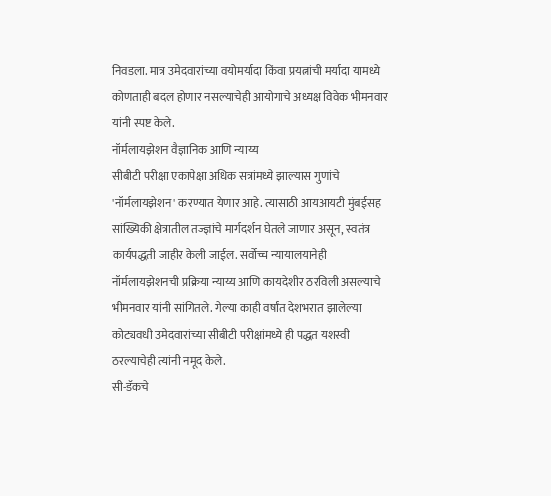निवडला. मात्र उमेदवारांच्या वयोमर्यादा किंवा प्रयत्नांची मर्यादा यामध्ये कोणताही बदल होणार नसल्याचेही आयोगाचे अध्यक्ष विवेक भीमनवार यांनी स्पष्ट केले.
नॉर्मलायझेशन वैज्ञानिक आणि न्याय्य
सीबीटी परीक्षा एकापेक्षा अधिक सत्रांमध्ये झाल्यास गुणांचे 'नॉर्मलायझेशन' करण्यात येणार आहे. त्यासाठी आयआयटी मुंबईसह सांख्यिकी क्षेत्रातील तज्ज्ञांचे मार्गदर्शन घेतले जाणार असून, स्वतंत्र कार्यपद्धती जाहीर केली जाईल. सर्वोच्च न्यायालयानेही नॉर्मलायझेशनची प्रक्रिया न्याय्य आणि कायदेशीर ठरविली असल्याचे भीमनवार यांनी सांगितले. गेल्या काही वर्षांत देशभरात झालेल्या कोट्यवधी उमेदवारांच्या सीबीटी परीक्षांमध्ये ही पद्धत यशस्वी ठरल्याचेही त्यांनी नमूद केले.
सी-डॅकचे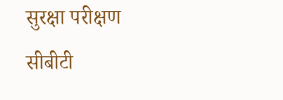सुरक्षा परीक्षण
सीबीटी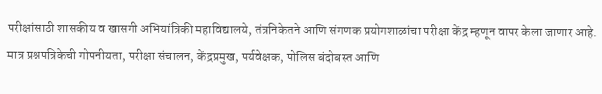परीक्षांसाठी शासकीय व खासगी अभियांत्रिकी महाविद्यालये, तंत्रनिकेतने आणि संगणक प्रयोगशाळांचा परीक्षा केंद्र म्हणून वापर केला जाणार आहे. मात्र प्रश्नपत्रिकेची गोपनीयता, परीक्षा संचालन, केंद्रप्रमुख, पर्यवेक्षक, पोलिस बंदोबस्त आणि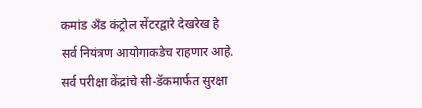कमांड अँड कंट्रोल सेंटरद्वारे देखरेख हे सर्व नियंत्रण आयोगाकडेच राहणार आहे. सर्व परीक्षा केंद्रांचे सी-डॅकमार्फत सुरक्षा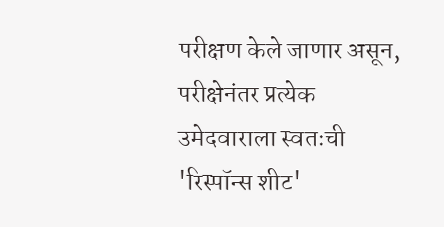परीक्षण केले जाणार असून, परीक्षेनंतर प्रत्येक उमेदवाराला स्वतःची 'रिस्पॉन्स शीट'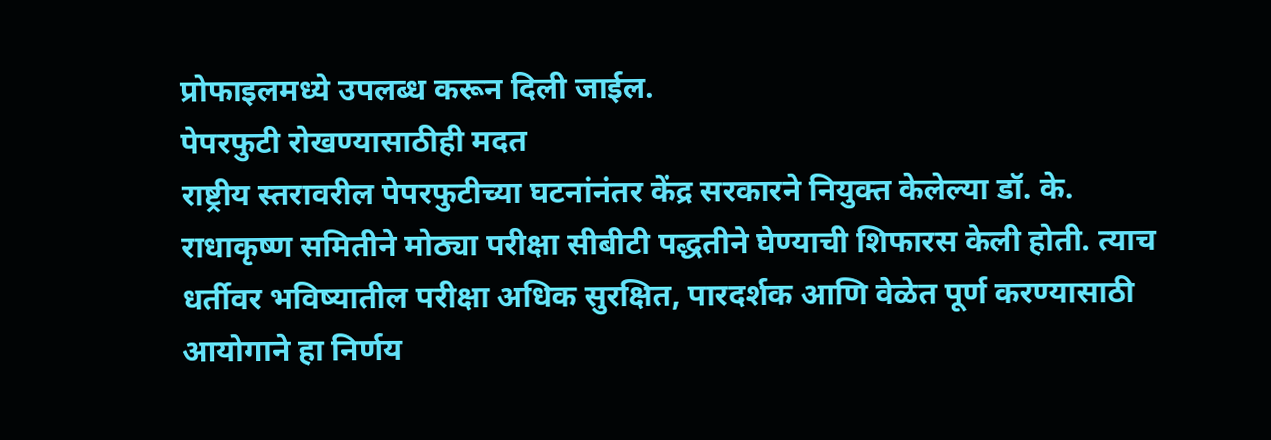प्रोफाइलमध्ये उपलब्ध करून दिली जाईल.
पेपरफुटी रोखण्यासाठीही मदत
राष्ट्रीय स्तरावरील पेपरफुटीच्या घटनांनंतर केंद्र सरकारने नियुक्त केलेल्या डॉ. के. राधाकृष्ण समितीने मोठ्या परीक्षा सीबीटी पद्धतीने घेण्याची शिफारस केली होती. त्याच धर्तीवर भविष्यातील परीक्षा अधिक सुरक्षित, पारदर्शक आणि वेळेत पूर्ण करण्यासाठी आयोगाने हा निर्णय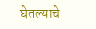घेतल्याचे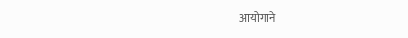आयोगाने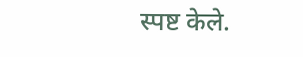स्पष्ट केले.